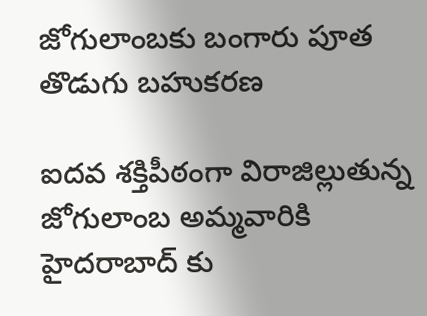జోగులాంబకు బంగారు పూత తొడుగు బహుకరణ

ఐదవ శక్తిపీఠంగా విరాజిల్లుతున్న జోగులాంబ అమ్మవారికి హైదరాబాద్ కు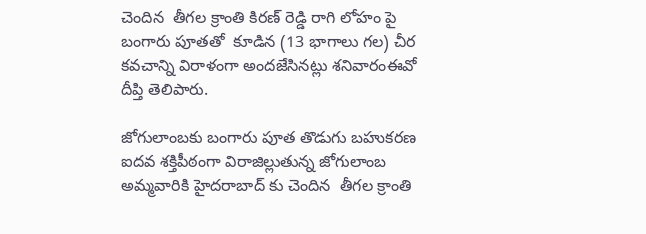చెందిన  తీగల క్రాంతి కిరణ్ రెడ్డి రాగి లోహం పై బంగారు పూతతో  కూడిన (13 భాగాలు గల) చీర కవచాన్ని విరాళంగా అందజేసినట్లు శనివారంఈవో దీప్తి తెలిపారు.

జోగులాంబకు బంగారు పూత తొడుగు బహుకరణ
ఐదవ శక్తిపీఠంగా విరాజిల్లుతున్న జోగులాంబ అమ్మవారికి హైదరాబాద్ కు చెందిన  తీగల క్రాంతి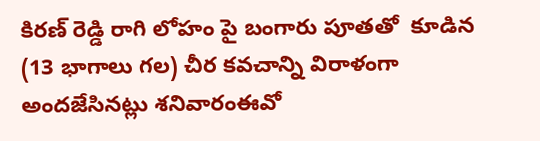కిరణ్ రెడ్డి రాగి లోహం పై బంగారు పూతతో  కూడిన (13 భాగాలు గల) చీర కవచాన్ని విరాళంగా అందజేసినట్లు శనివారంఈవో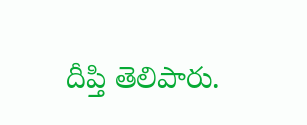దీప్తి తెలిపారు.